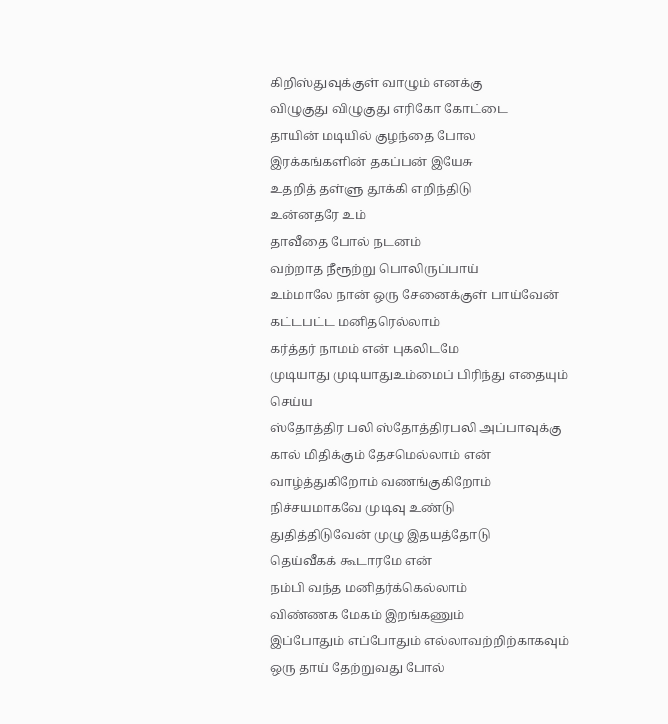கிறிஸ்துவுக்குள் வாழும் எனக்கு
விழுகுது விழுகுது எரிகோ கோட்டை
தாயின் மடியில் குழந்தை போல
இரக்கங்களின் தகப்பன் இயேசு
உதறித் தள்ளு தூக்கி எறிந்திடு
உன்னதரே உம்
தாவீதை போல் நடனம்
வற்றாத நீரூற்று பொலிருப்பாய்
உம்மாலே நான் ஒரு சேனைக்குள் பாய்வேன்
கட்டபட்ட மனிதரெல்லாம்
கர்த்தர் நாமம் என் புகலிடமே
முடியாது முடியாதுஉம்மைப் பிரிந்து எதையும் செய்ய
ஸ்தோத்திர பலி ஸ்தோத்திரபலி அப்பாவுக்கு
கால் மிதிக்கும் தேசமெல்லாம் என்
வாழ்த்துகிறோம் வணங்குகிறோம்
நிச்சயமாகவே முடிவு உண்டு
துதித்திடுவேன் முழு இதயத்தோடு
தெய்வீகக் கூடாரமே என்
நம்பி வந்த மனிதர்க்கெல்லாம்
விண்ணக மேகம் இறங்கணும்
இப்போதும் எப்போதும் எல்லாவற்றிற்காகவும்
ஒரு தாய் தேற்றுவது போல்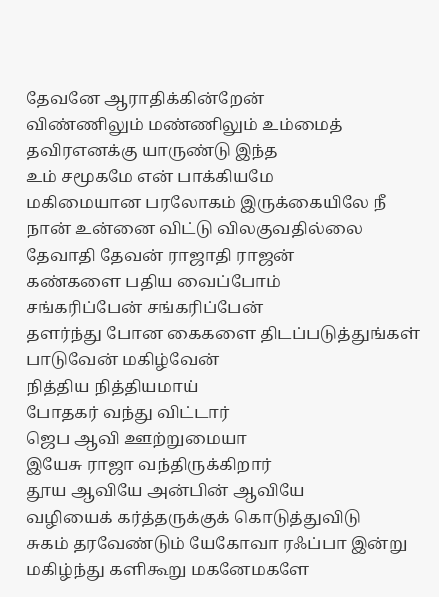தேவனே ஆராதிக்கின்றேன்
விண்ணிலும் மண்ணிலும் உம்மைத் தவிரஎனக்கு யாருண்டு இந்த
உம் சமூகமே என் பாக்கியமே
மகிமையான பரலோகம் இருக்கையிலே நீ
நான் உன்னை விட்டு விலகுவதில்லை
தேவாதி தேவன் ராஜாதி ராஜன்
கண்களை பதிய வைப்போம்
சங்கரிப்பேன் சங்கரிப்பேன்
தளர்ந்து போன கைகளை திடப்படுத்துங்கள்
பாடுவேன் மகிழ்வேன்
நித்திய நித்தியமாய்
போதகர் வந்து விட்டார்
ஜெப ஆவி ஊற்றுமையா
இயேசு ராஜா வந்திருக்கிறார்
தூய ஆவியே அன்பின் ஆவியே
வழியைக் கர்த்தருக்குக் கொடுத்துவிடு
சுகம் தரவேண்டும் யேகோவா ரஃப்பா இன்று
மகிழ்ந்து களிகூறு மகனேமகளே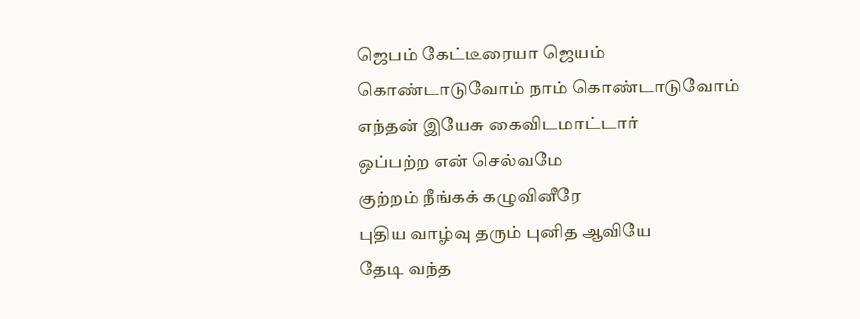ஜெபம் கேட்டீரையா ஜெயம்
கொண்டாடுவோம் நாம் கொண்டாடுவோம்
எந்தன் இயேசு கைவிடமாட்டார்
ஒப்பற்ற என் செல்வமே
குற்றம் நீங்கக் கழுவினீரே
புதிய வாழ்வு தரும் புனித ஆவியே
தேடி வந்த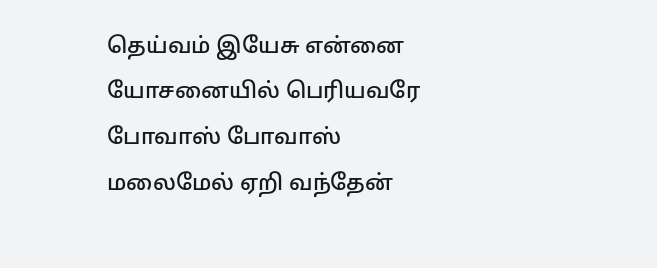தெய்வம் இயேசு என்னை
யோசனையில் பெரியவரே
போவாஸ் போவாஸ்
மலைமேல் ஏறி வந்தேன்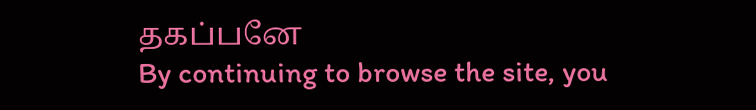தகப்பனே
By continuing to browse the site, you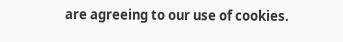are agreeing to our use of cookies.